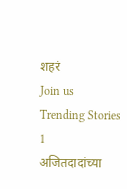शहरं
Join us
Trending Stories
1
अजितदादांच्या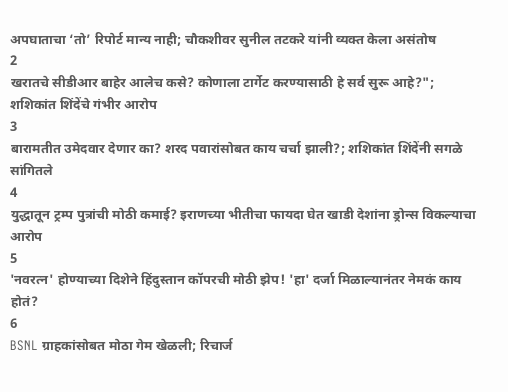अपघाताचा ‘तो’ रिपोर्ट मान्य नाही; चौकशीवर सुनील तटकरे यांनी व्यक्त केला असंतोष
2
खरातचे सीडीआर बाहेर आलेच कसे? कोणाला टार्गेट करण्यासाठी हे सर्व सुरू आहे?"; शशिकांत शिंदेंचे गंभीर आरोप
3
बारामतीत उमेदवार देणार का? शरद पवारांसोबत काय चर्चा झाली?; शशिकांत शिंदेंनी सगळे सांगितले
4
युद्धातून ट्रम्प पुत्रांची मोठी कमाई? इराणच्या भीतीचा फायदा घेत खाडी देशांना ड्रोन्स विकल्याचा आरोप
5
'नवरत्न' होण्याच्या दिशेने हिंदुस्तान कॉपरची मोठी झेप! 'हा' दर्जा मिळाल्यानंतर नेमकं काय होतं?
6
BSNL ग्राहकांसोबत मोठा गेम खेळली; रिचार्ज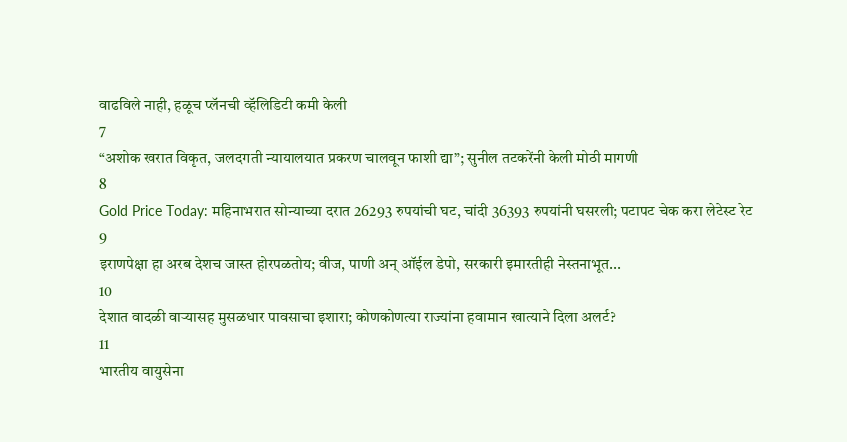वाढविले नाही, हळूच प्लॅनची व्हॅलिडिटी कमी केली
7
“अशोक खरात विकृत, जलदगती न्यायालयात प्रकरण चालवून फाशी द्या”; सुनील तटकरेंनी केली मोठी मागणी
8
Gold Price Today: महिनाभरात सोन्याच्या दरात 26293 रुपयांची घट, चांदी 36393 रुपयांनी घसरली; पटापट चेक करा लेटेस्ट रेट
9
इराणपेक्षा हा अरब देशच जास्त होरपळतोय; वीज, पाणी अन् ऑईल डेपो, सरकारी इमारतीही नेस्तनाभूत...
10
देशात वादळी वाऱ्यासह मुसळधार पावसाचा इशारा; कोणकोणत्या राज्यांना हवामान खात्याने दिला अलर्ट?
11
भारतीय वायुसेना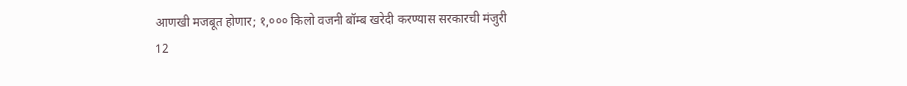आणखी मजबूत होणार; १,००० किलो वजनी बॉम्ब खरेदी करण्यास सरकारची मंजुरी
12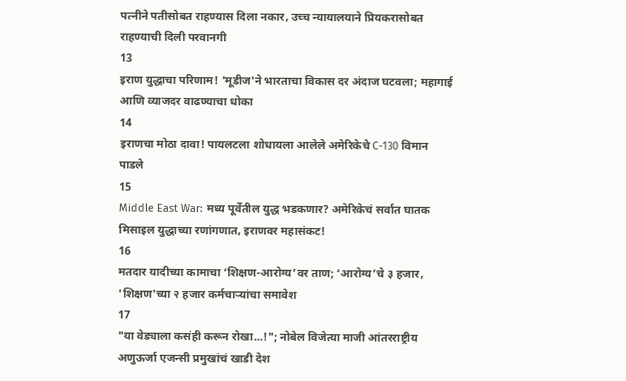पत्नीने पतीसोबत राहण्यास दिला नकार, उच्च न्यायालयाने प्रियकरासोबत राहण्याची दिली परवानगी
13
इराण युद्धाचा परिणाम! 'मूडीज'ने भारताचा विकास दर अंदाज घटवला; महागाई आणि व्याजदर वाढण्याचा धोका
14
इराणचा मोठा दावा! पायलटला शोधायला आलेले अमेरिकेचे C-130 विमान पाडले
15
Middle East War: मध्य पूर्वेतील युद्ध भडकणार? अमेरिकेचं सर्वात घातक मिसाइल युद्धाच्या रणांगणात, इराणवर महासंकट!
16
मतदार यादीच्या कामाचा ‘शिक्षण-आरोग्य’वर ताण; ‘आरोग्य’चे ३ हजार, 'शिक्षण'च्या २ हजार कर्मचाऱ्यांचा समावेश
17
"या वेड्याला कसंही करून रोखा...!"; नोबेल विजेत्या माजी आंतरराष्ट्रीय अणुऊर्जा एजन्सी प्रमुखांचं खाडी देश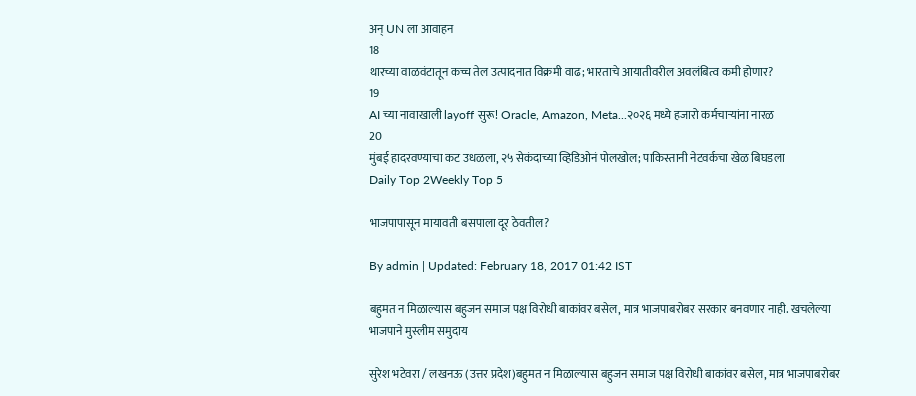अन् UN ला आवाहन
18
थारच्या वाळवंटातून कच्च तेल उत्पादनात विक्रमी वाढ; भारताचे आयातीवरील अवलंबित्व कमी होणार?
19
AI च्या नावाखाली layoff सुरू! Oracle, Amazon, Meta...२०२६ मध्ये हजारो कर्मचाऱ्यांना नारळ
20
मुंबई हादरवण्याचा कट उधळला, २५ सेकंदाच्या व्हिडिओनं पोलखोल; पाकिस्तानी नेटवर्कचा खेळ बिघडला
Daily Top 2Weekly Top 5

भाजपापासून मायावती बसपाला दूर ठेवतील?

By admin | Updated: February 18, 2017 01:42 IST

बहुमत न मिळाल्यास बहुजन समाज पक्ष विरोधी बाकांवर बसेल, मात्र भाजपाबरोबर सरकार बनवणार नाही. खचलेल्या भाजपाने मुस्लीम समुदाय

सुरेश भटेवरा / लखनऊ (उत्तर प्रदेश)बहुमत न मिळाल्यास बहुजन समाज पक्ष विरोधी बाकांवर बसेल, मात्र भाजपाबरोबर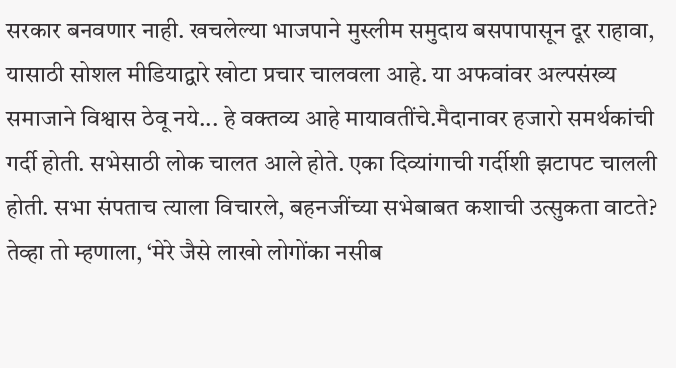सरकार बनवणार नाही. खचलेल्या भाजपाने मुस्लीम समुदाय बसपापासून दूर राहावा, यासाठी सोशल मीडियाद्वारे खोटा प्रचार चालवला आहे. या अफवांवर अल्पसंख्य समाजाने विश्वास ठेवू नये... हे वक्तव्य आहे मायावतींचे.मैदानावर हजारो समर्थकांची गर्दी होती. सभेसाठी लोक चालत आले होते. एका दिव्यांगाची गर्दीशी झटापट चालली होती. सभा संपताच त्याला विचारले, बहनजींच्या सभेबाबत कशाची उत्सुकता वाटते? तेव्हा तो म्हणाला, ‘मेरे जैसे लाखो लोगोंका नसीब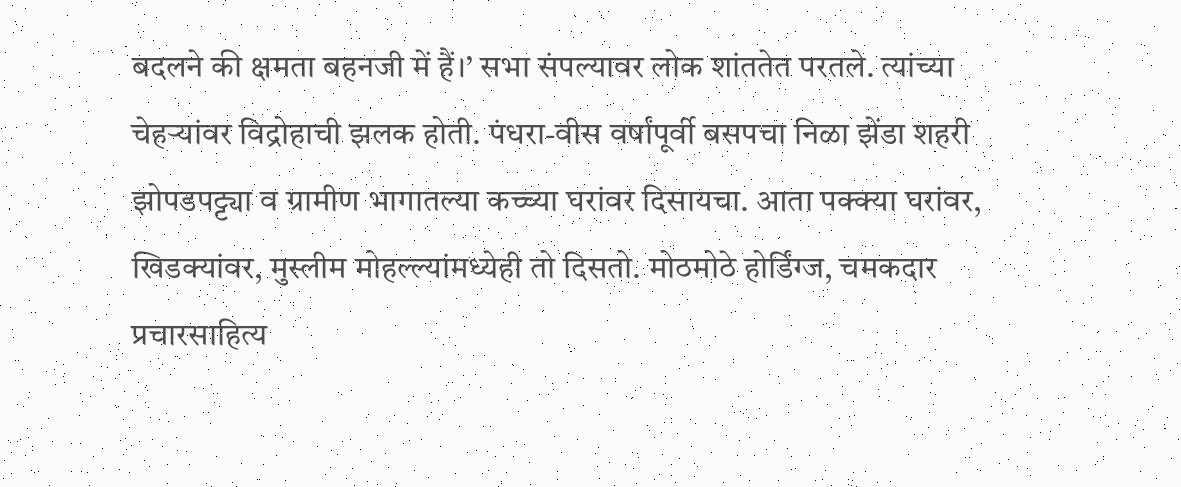बदलने की क्षमता बहनजी में हैं।’ सभा संपल्यावर लोक शांततेत परतले. त्यांच्या चेहऱ्यांवर विद्रोहाची झलक होती. पंधरा-वीस वर्षांपूर्वी बसपचा निळा झेंडा शहरी झोपडपट्ट्या व ग्रामीण भागातल्या कच्च्या घरांवर दिसायचा. आता पक्क्या घरांवर, खिडक्यांवर, मुस्लीम मोहल्ल्यांमध्येही तो दिसतो. मोठमोठे होर्डिंग्ज, चमकदार प्रचारसाहित्य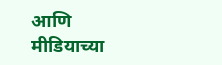आणि मीडियाच्या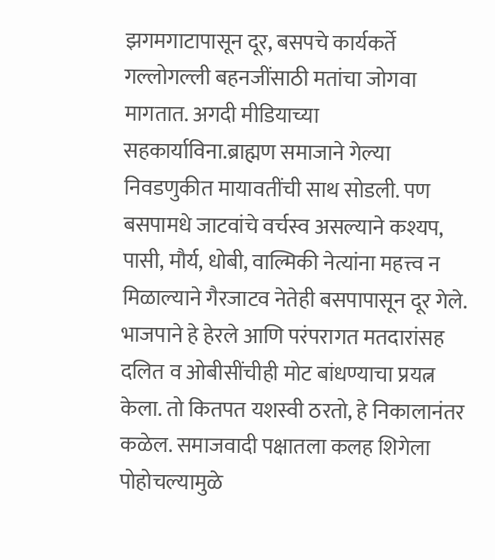झगमगाटापासून दूर, बसपचे कार्यकर्ते गल्लोगल्ली बहनजींसाठी मतांचा जोगवा मागतात. अगदी मीडियाच्या सहकार्याविना.ब्राह्मण समाजाने गेल्या निवडणुकीत मायावतींची साथ सोडली. पण बसपामधे जाटवांचे वर्चस्व असल्याने कश्यप, पासी, मौर्य, धोबी, वाल्मिकी नेत्यांना महत्त्व न मिळाल्याने गैरजाटव नेतेही बसपापासून दूर गेले. भाजपाने हे हेरले आणि परंपरागत मतदारांसह दलित व ओबीसींचीही मोट बांधण्याचा प्रयत्न केला. तो कितपत यशस्वी ठरतो, हे निकालानंतर कळेल. समाजवादी पक्षातला कलह शिगेला पोहोचल्यामुळे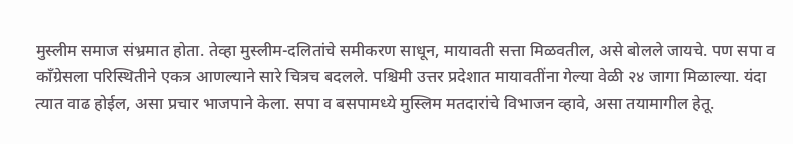मुस्लीम समाज संभ्रमात होता. तेव्हा मुस्लीम-दलितांचे समीकरण साधून, मायावती सत्ता मिळवतील, असे बोलले जायचे. पण सपा व काँग्रेसला परिस्थितीने एकत्र आणल्याने सारे चित्रच बदलले. पश्चिमी उत्तर प्रदेशात मायावतींना गेल्या वेळी २४ जागा मिळाल्या. यंदा त्यात वाढ होईल, असा प्रचार भाजपाने केला. सपा व बसपामध्ये मुस्लिम मतदारांचे विभाजन व्हावे, असा तयामागील हेतू.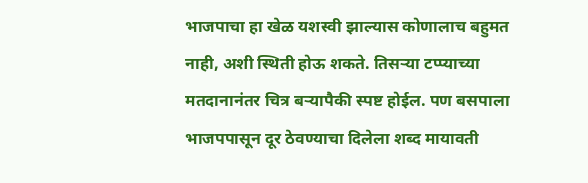भाजपाचा हा खेळ यशस्वी झाल्यास कोणालाच बहुमत नाही, अशी स्थिती होऊ शकते. तिसऱ्या टप्प्याच्या मतदानानंतर चित्र बऱ्यापैकी स्पष्ट होईल. पण बसपाला भाजपपासून दूर ठेवण्याचा दिलेला शब्द मायावती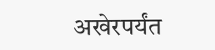अखेरपर्यंत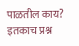पाळतील काय? इतकाच प्रश्न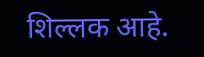शिल्लक आहे.